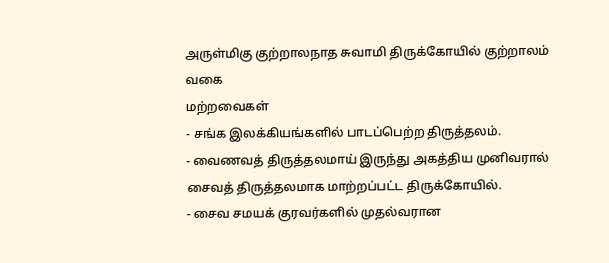அருள்மிகு குற்றாலநாத சுவாமி திருக்கோயில் குற்றாலம்
வகை
மற்றவைகள்
- சங்க இலக்கியங்களில் பாடப்பெற்ற திருத்தலம்.
- வைணவத் திருத்தலமாய் இருந்து அகத்திய முனிவரால் சைவத் திருத்தலமாக மாற்றப்பட்ட திருக்கோயில்.
- சைவ சமயக் குரவர்களில் முதல்வரான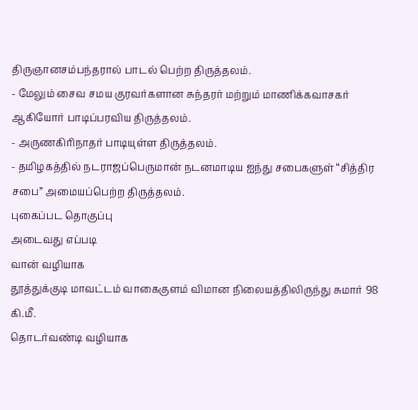திருஞானசம்பந்தரால் பாடல் பெற்ற திருத்தலம்.
- மேலும் சைவ சமய குரவர்களான சுந்தரர் மற்றும் மாணிக்கவாசகர் ஆகியோர் பாடிப்பரவிய திருத்தலம்.
- அருணகிரிநாதர் பாடியுள்ள திருத்தலம்.
- தமிழகத்தில் நடராஜப்பெருமான் நடனமாடிய ஐந்து சபைகளுள் “சித்திர சபை” அமையப்பெற்ற திருத்தலம்.
புகைப்பட தொகுப்பு
அடைவது எப்படி
வான் வழியாக
தூத்துக்குடி மாவட்டம் வாகைகுளம் விமான நிலையத்திலிருந்து சுமார் 98 கி.மீ.
தொடர்வண்டி வழியாக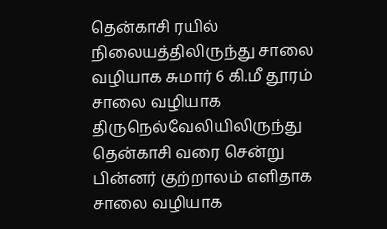தென்காசி ரயில் நிலையத்திலிருந்து சாலை வழியாக சுமார் 6 கி.மீ தூரம்
சாலை வழியாக
திருநெல்வேலியிலிருந்து தென்காசி வரை சென்று பின்னர் குற்றாலம் எளிதாக சாலை வழியாக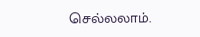செல்லலாம்.